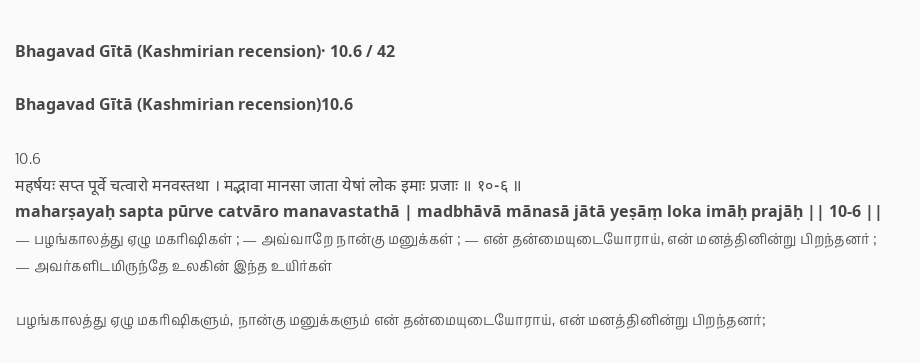Bhagavad Gītā (Kashmirian recension)· 10.6 / 42

Bhagavad Gītā (Kashmirian recension)10.6

10.6
महर्षयः सप्त पूर्वे चत्वारो मनवस्तथा । मद्भावा मानसा जाता येषां लोक इमाः प्रजाः ॥ १०-६ ॥
maharṣayaḥ sapta pūrve catvāro manavastathā | madbhāvā mānasā jātā yeṣāṃ loka imāḥ prajāḥ || 10-6 ||
— பழங்காலத்து ஏழு மகரிஷிகள் ; — அவ்வாறே நான்கு மனுக்கள் ; — என் தன்மையுடையோராய், என் மனத்தினின்று பிறந்தனர் ; — அவர்களிடமிருந்தே உலகின் இந்த உயிர்கள்

பழங்காலத்து ஏழு மகரிஷிகளும், நான்கு மனுக்களும் என் தன்மையுடையோராய், என் மனத்தினின்று பிறந்தனர்;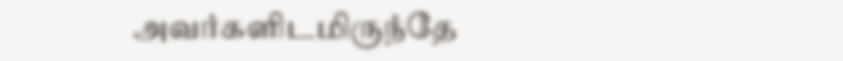அவர்களிடமிருந்தே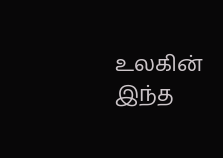உலகின் இந்த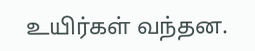உயிர்கள் வந்தன.